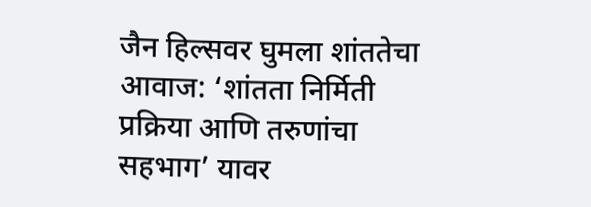जैन हिल्सवर घुमला शांततेचा आवाज: ‘शांतता निर्मिती प्रक्रिया आणि तरुणांचा सहभाग’ यावर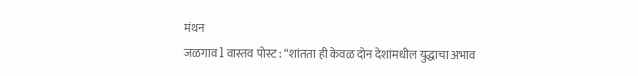मंथन
जळगाव l वास्तव पोस्ट : “शांतता ही केवळ दोन देशांमधील युद्धाचा अभाव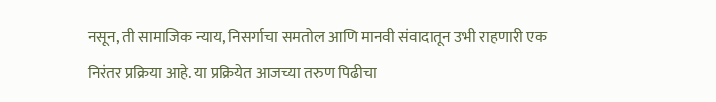नसून, ती सामाजिक न्याय, निसर्गाचा समतोल आणि मानवी संवादातून उभी राहणारी एक निरंतर प्रक्रिया आहे. या प्रक्रियेत आजच्या तरुण पिढीचा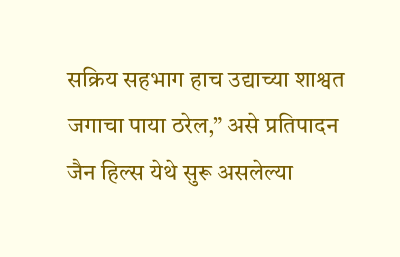सक्रिय सहभाग हाच उद्याच्या शाश्वत जगाचा पाया ठरेल,” असे प्रतिपादन जैन हिल्स येथे सुरू असलेल्या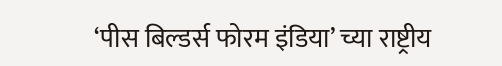‘पीस बिल्डर्स फोरम इंडिया’ च्या राष्ट्रीय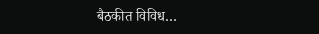बैठकीत विविध…